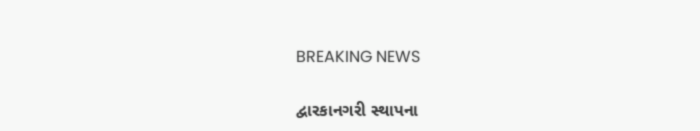BREAKING NEWS

દ્વારકાનગરી સ્થાપના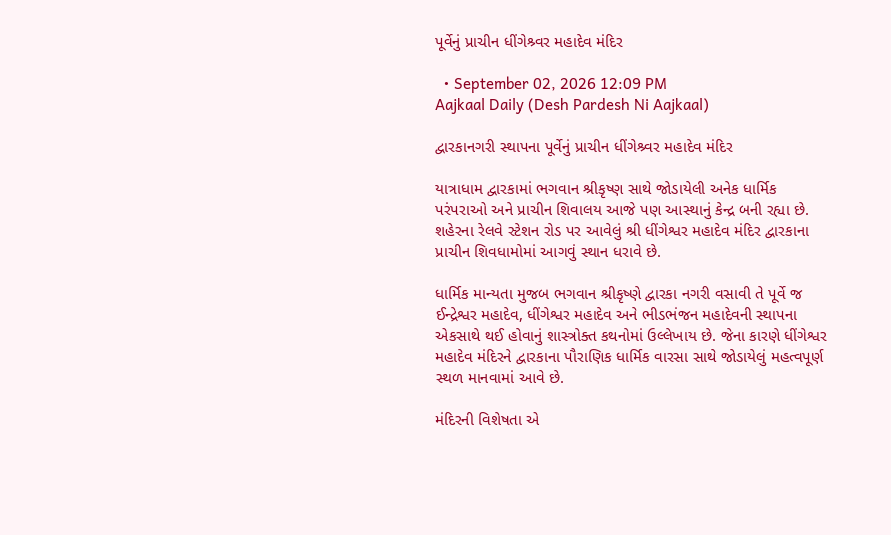પૂર્વેનું પ્રાચીન ધીંગેશ્ર્વર મહાદેવ મંદિર

  • September 02, 2026 12:09 PM
Aajkaal Daily (Desh Pardesh Ni Aajkaal)

દ્વારકાનગરી સ્થાપના પૂર્વેનું પ્રાચીન ધીંગેશ્ર્વર મહાદેવ મંદિર

યાત્રાધામ દ્વારકામાં ભગવાન શ્રીકૃષ્ણ સાથે જોડાયેલી અનેક ધાર્મિક પરંપરાઓ અને પ્રાચીન શિવાલય આજે પણ આસ્થાનું કેન્દ્ર બની રહ્યા છે. શહેરના રેલવે સ્ટેશન રોડ પર આવેલું શ્રી ધીંગેશ્વર મહાદેવ મંદિર દ્વારકાના પ્રાચીન શિવધામોમાં આગવું સ્થાન ધરાવે છે.

ધાર્મિક માન્યતા મુજબ ભગવાન શ્રીકૃષ્ણે દ્વારકા નગરી વસાવી તે પૂર્વે જ ઈન્દ્રેશ્વર મહાદેવ, ધીંગેશ્વર મહાદેવ અને ભીડભંજન મહાદેવની સ્થાપના એકસાથે થઈ હોવાનું શાસ્ત્રોક્ત કથનોમાં ઉલ્લેખાય છે. જેના કારણે ધીંગેશ્વર મહાદેવ મંદિરને દ્વારકાના પૌરાણિક ધાર્મિક વારસા સાથે જોડાયેલું મહત્વપૂર્ણ સ્થળ માનવામાં આવે છે.

મંદિરની વિશેષતા એ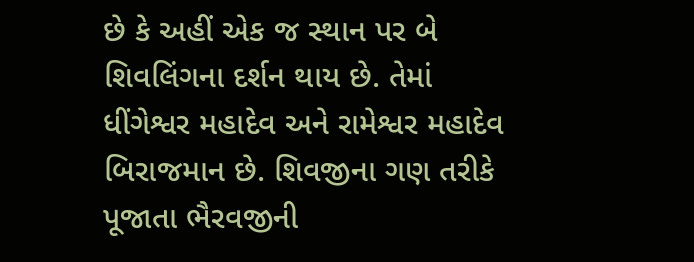છે કે અહીં એક જ સ્થાન પર બે શિવલિંગના દર્શન થાય છે. તેમાં ધીંગેશ્વર મહાદેવ અને રામેશ્વર મહાદેવ બિરાજમાન છે. શિવજીના ગણ તરીકે પૂજાતા ભૈરવજીની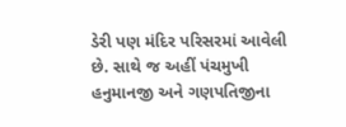ડેરી પણ મંદિર પરિસરમાં આવેલી છે. સાથે જ અહીં પંચમુખી હનુમાનજી અને ગણપતિજીના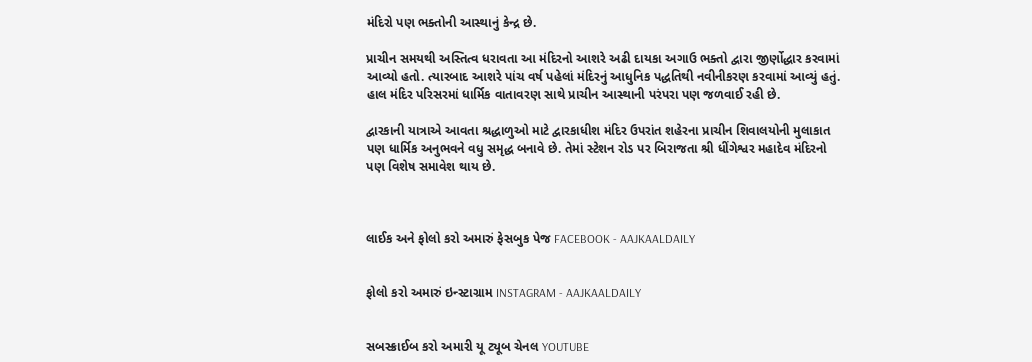મંદિરો પણ ભક્તોની આસ્થાનું કેન્દ્ર છે.

પ્રાચીન સમયથી અસ્તિત્વ ધરાવતા આ મંદિરનો આશરે અઢી દાયકા અગાઉ ભક્તો દ્વારા જીર્ણોદ્ધાર કરવામાં આવ્યો હતો. ત્યારબાદ આશરે પાંચ વર્ષ પહેલાં મંદિરનું આધુનિક પદ્ધતિથી નવીનીકરણ કરવામાં આવ્યું હતું. હાલ મંદિર પરિસરમાં ધાર્મિક વાતાવરણ સાથે પ્રાચીન આસ્થાની પરંપરા પણ જળવાઈ રહી છે.

દ્વારકાની યાત્રાએ આવતા શ્રદ્ધાળુઓ માટે દ્વારકાધીશ મંદિર ઉપરાંત શહેરના પ્રાચીન શિવાલયોની મુલાકાત પણ ધાર્મિક અનુભવને વધુ સમૃદ્ધ બનાવે છે. તેમાં સ્ટેશન રોડ પર બિરાજતા શ્રી ધીંગેશ્વર મહાદેવ મંદિરનો પણ વિશેષ સમાવેશ થાય છે.



લાઈક અને ફોલો કરો અમારું ફેસબુક પેજ FACEBOOK - AAJKAALDAILY


ફોલો કરો અમારું ઇન્સ્ટાગ્રામ INSTAGRAM - AAJKAALDAILY


સબસ્ક્રાઈબ કરો અમારી યૂ ટ્યૂબ ચેનલ YOUTUBE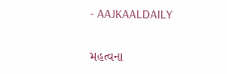- AAJKAALDAILY


મહત્વના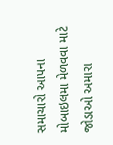સમાચારો આપના મોબાઇલમા મેળવવા માટે જોડાઓ અમારા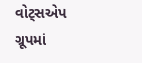વોટ્સએપ ગ્રૂપમાં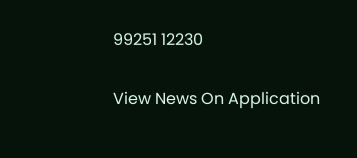99251 12230

View News On Application